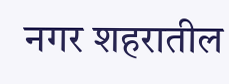नगर शहरातील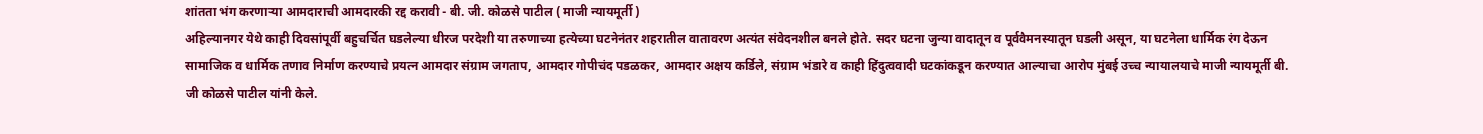शांतता भंग करणाऱ्या आमदाराची आमदारकी रद्द करावी - बी. जी. कोळसे पाटील ( माजी न्यायमूर्ती )
अहिल्यानगर येथे काही दिवसांपूर्वी बहुचर्चित घडलेल्या धीरज परदेशी या तरुणाच्या हत्येच्या घटनेनंतर शहरातील वातावरण अत्यंत संवेदनशील बनले होते. सदर घटना जुन्या वादातून व पूर्ववैमनस्यातून घडली असून, या घटनेला धार्मिक रंग देऊन सामाजिक व धार्मिक तणाव निर्माण करण्याचे प्रयत्न आमदार संग्राम जगताप, आमदार गोपीचंद पडळकर, आमदार अक्षय कर्डिले, संग्राम भंडारे व काही हिंदुत्ववादी घटकांकडून करण्यात आल्याचा आरोप मुंबई उच्च न्यायालयाचे माजी न्यायमूर्ती बी. जी कोळसे पाटील यांनी केले.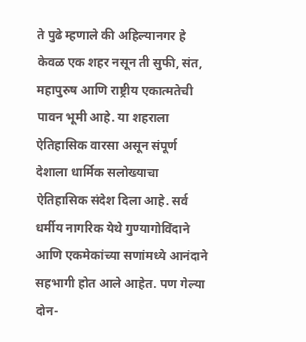ते पुढे म्हणाले की अहिल्यानगर हे केवळ एक शहर नसून ती सुफी, संत, महापुरुष आणि राष्ट्रीय एकात्मतेची पावन भूमी आहे. या शहराला ऐतिहासिक वारसा असून संपूर्ण देशाला धार्मिक सलोख्याचा ऐतिहासिक संदेश दिला आहे. सर्व धर्मीय नागरिक येथे गुण्यागोविंदाने आणि एकमेकांच्या सणांमध्ये आनंदाने सहभागी होत आले आहेत. पण गेल्या दोन-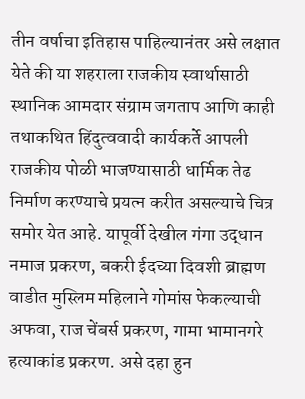तीन वर्षाचा इतिहास पाहिल्यानंतर असे लक्षात येते की या शहराला राजकीय स्वार्थासाठी स्थानिक आमदार संग्राम जगताप आणि काही तथाकथित हिंदुत्ववादी कार्यकर्ते आपली राजकीय पोळी भाजण्यासाठी धार्मिक तेढ निर्माण करण्याचे प्रयत्न करीत असल्याचे चित्र समोर येत आहे. यापूर्वी देखील गंगा उद्धान नमाज प्रकरण, बकरी ईदच्या दिवशी ब्राह्मण वाडीत मुस्लिम महिलाने गोमांस फेकल्याची अफवा, राज चेंबर्स प्रकरण, गामा भामानगरे हत्याकांड प्रकरण. असे दहा हुन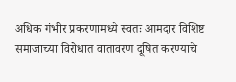अधिक गंभीर प्रकरणामध्ये स्वतः आमदार विशिष्ट समाजाच्या विरोधात वातावरण दूषित करण्याचे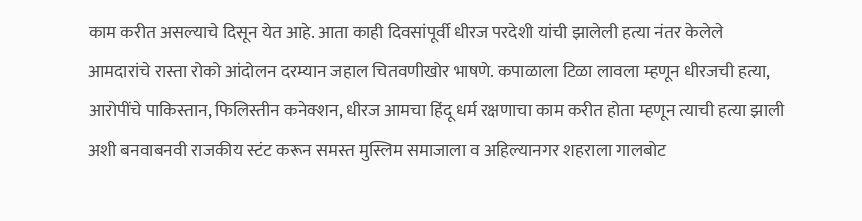काम करीत असल्याचे दिसून येत आहे. आता काही दिवसांपूर्वी धीरज परदेशी यांची झालेली हत्या नंतर केलेले आमदारांचे रास्ता रोको आंदोलन दरम्यान जहाल चितवणीखोर भाषणे. कपाळाला टिळा लावला म्हणून धीरजची हत्या, आरोपींचे पाकिस्तान, फिलिस्तीन कनेक्शन, धीरज आमचा हिंदू धर्म रक्षणाचा काम करीत होता म्हणून त्याची हत्या झाली अशी बनवाबनवी राजकीय स्टंट करून समस्त मुस्लिम समाजाला व अहिल्यानगर शहराला गालबोट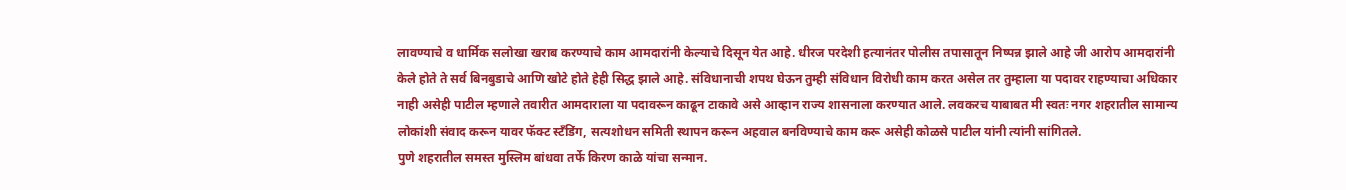लावण्याचे व धार्मिक सलोखा खराब करण्याचे काम आमदारांनी केल्याचे दिसून येत आहे. धीरज परदेशी हत्यानंतर पोलीस तपासातून निष्पन्न झाले आहे जी आरोप आमदारांनी केले होते ते सर्व बिनबुडाचे आणि खोटे होते हेही सिद्ध झाले आहे. संविधानाची शपथ घेऊन तुम्ही संविधान विरोधी काम करत असेल तर तुम्हाला या पदावर राहण्याचा अधिकार नाही असेही पाटील म्हणाले तवारीत आमदाराला या पदावरून काढून टाकावे असे आव्हान राज्य शासनाला करण्यात आले. लवकरच याबाबत मी स्वतः नगर शहरातील सामान्य लोकांशी संवाद करून यावर फॅक्ट स्टॅंडिंग, सत्यशोधन समिती स्थापन करून अहवाल बनविण्याचे काम करू असेही कोळसे पाटील यांनी त्यांनी सांगितले.
पुणे शहरातील समस्त मुस्लिम बांधवा तर्फे किरण काळे यांचा सन्मान.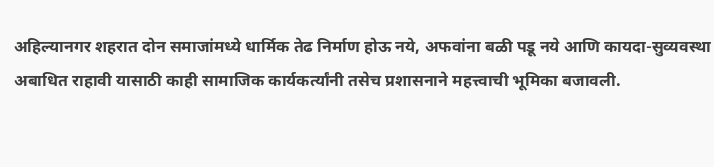अहिल्यानगर शहरात दोन समाजांमध्ये धार्मिक तेढ निर्माण होऊ नये, अफवांना बळी पडू नये आणि कायदा-सुव्यवस्था अबाधित राहावी यासाठी काही सामाजिक कार्यकर्त्यांनी तसेच प्रशासनाने महत्त्वाची भूमिका बजावली.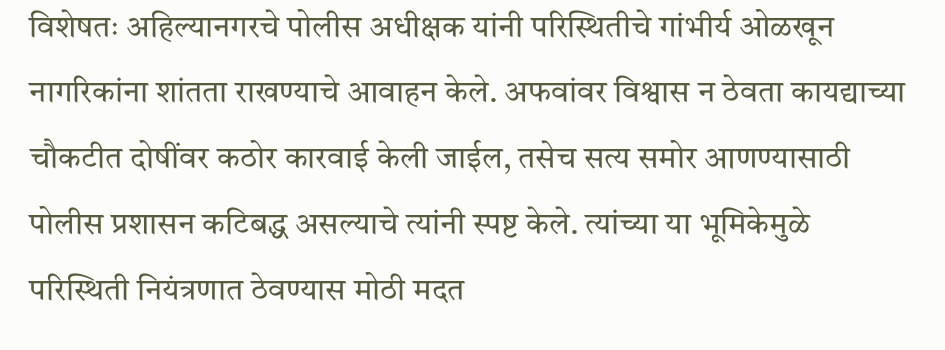विशेषतः अहिल्यानगरचे पोलीस अधीक्षक यांनी परिस्थितीचे गांभीर्य ओळखून नागरिकांना शांतता राखण्याचे आवाहन केले. अफवांवर विश्वास न ठेवता कायद्याच्या चौकटीत दोषींवर कठोर कारवाई केली जाईल, तसेच सत्य समोर आणण्यासाठी पोलीस प्रशासन कटिबद्ध असल्याचे त्यांनी स्पष्ट केले. त्यांच्या या भूमिकेमुळे परिस्थिती नियंत्रणात ठेवण्यास मोठी मदत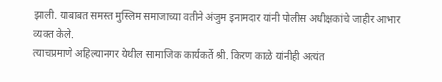झाली. याबाबत समस्त मुस्लिम समाजाच्या वतीने अंजुम इनामदार यांनी पोलीस अधीक्षकांचे जाहीर आभार व्यक्त केले.
त्याचप्रमाणे अहिल्यानगर येथील सामाजिक कार्यकर्ते श्री. किरण काळे यांनीही अत्यंत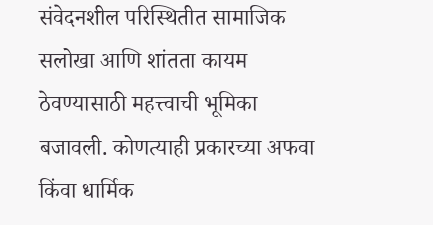संवेदनशील परिस्थितीत सामाजिक सलोखा आणि शांतता कायम ठेवण्यासाठी महत्त्वाची भूमिका बजावली. कोणत्याही प्रकारच्या अफवा किंवा धार्मिक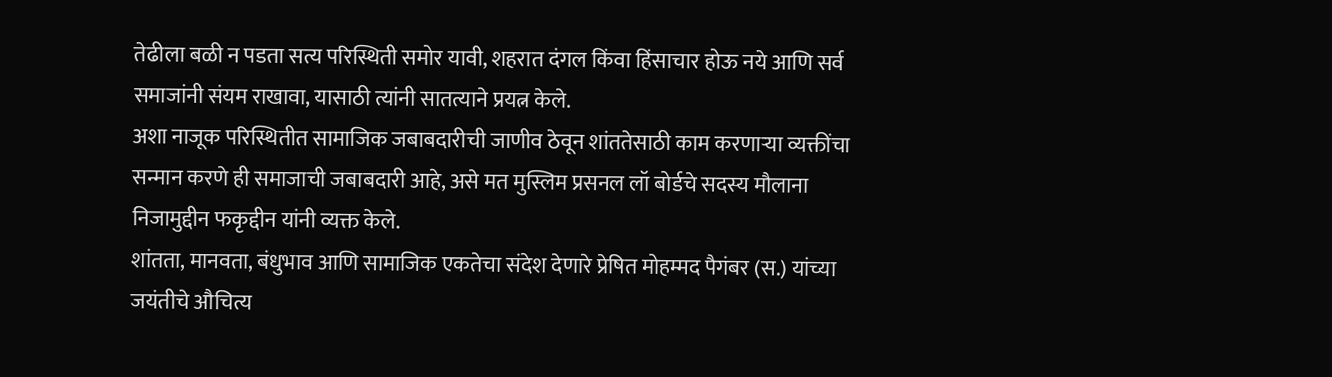तेढीला बळी न पडता सत्य परिस्थिती समोर यावी, शहरात दंगल किंवा हिंसाचार होऊ नये आणि सर्व समाजांनी संयम राखावा, यासाठी त्यांनी सातत्याने प्रयत्न केले.
अशा नाजूक परिस्थितीत सामाजिक जबाबदारीची जाणीव ठेवून शांततेसाठी काम करणाऱ्या व्यक्तींचा सन्मान करणे ही समाजाची जबाबदारी आहे, असे मत मुस्लिम प्रसनल लॉ बोर्डचे सदस्य मौलाना निजामुद्दीन फकृद्दीन यांनी व्यक्त केले.
शांतता, मानवता, बंधुभाव आणि सामाजिक एकतेचा संदेश देणारे प्रेषित मोहम्मद पैगंबर (स.) यांच्या जयंतीचे औचित्य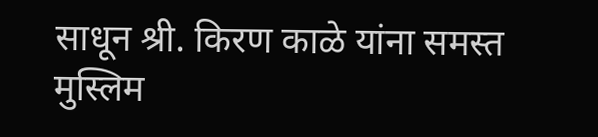साधून श्री. किरण काळे यांना समस्त मुस्लिम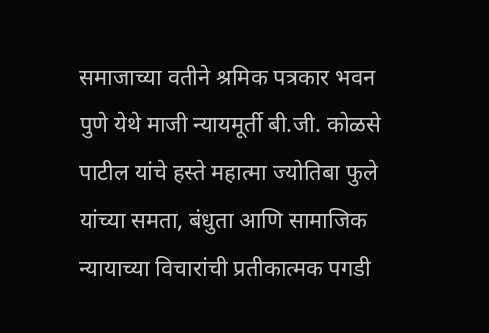समाजाच्या वतीने श्रमिक पत्रकार भवन पुणे येथे माजी न्यायमूर्ती बी.जी. कोळसे पाटील यांचे हस्ते महात्मा ज्योतिबा फुले यांच्या समता, बंधुता आणि सामाजिक न्यायाच्या विचारांची प्रतीकात्मक पगडी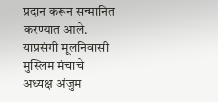प्रदान करून सन्मानित करण्यात आले.
याप्रसंगी मूलनिवासी मुस्लिम मंचाचे अध्यक्ष अंजुम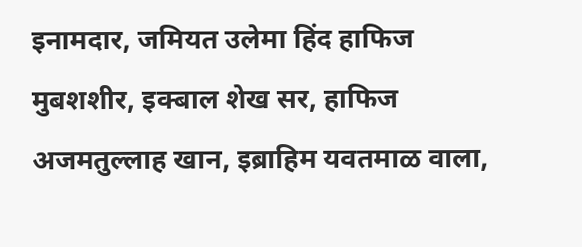इनामदार, जमियत उलेमा हिंद हाफिज मुबशशीर, इक्बाल शेख सर, हाफिज अजमतुल्लाह खान, इब्राहिम यवतमाळ वाला,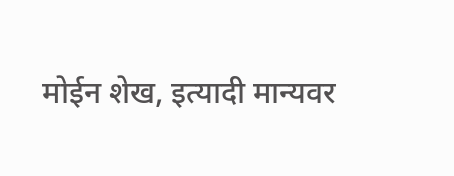मोईन शेख, इत्यादी मान्यवर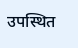उपस्थित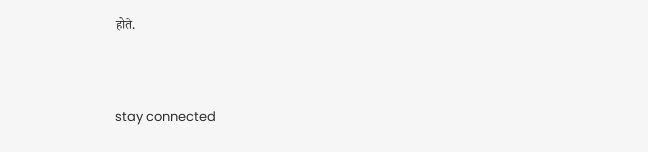होते.



stay connected